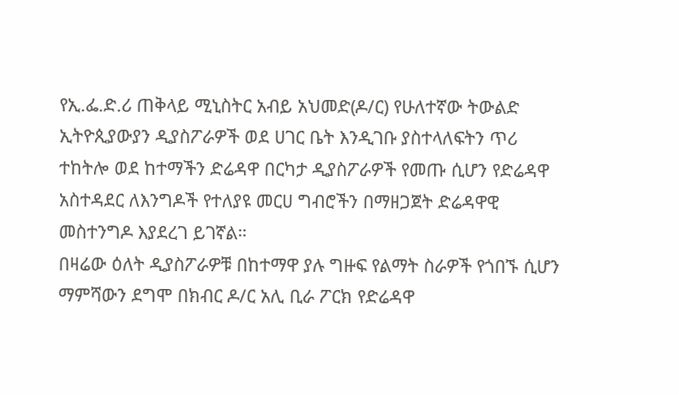የኢ.ፌ.ድ.ሪ ጠቅላይ ሚኒስትር አብይ አህመድ(ዶ/ር) የሁለተኛው ትውልድ ኢትዮጲያውያን ዲያስፖራዎች ወደ ሀገር ቤት እንዲገቡ ያስተላለፍትን ጥሪ ተከትሎ ወደ ከተማችን ድሬዳዋ በርካታ ዲያስፖራዎች የመጡ ሲሆን የድሬዳዋ አስተዳደር ለእንግዶች የተለያዩ መርሀ ግብሮችን በማዘጋጀት ድሬዳዋዊ መስተንግዶ እያደረገ ይገኛል።
በዛሬው ዕለት ዲያስፖራዎቹ በከተማዋ ያሉ ግዙፍ የልማት ስራዎች የጎበኙ ሲሆን ማምሻውን ደግሞ በክብር ዶ/ር አሊ ቢራ ፖርክ የድሬዳዋ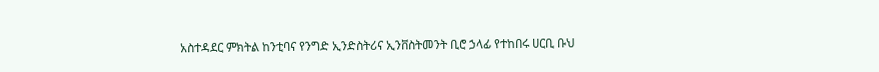አስተዳደር ምክትል ከንቲባና የንግድ ኢንድስትሪና ኢንቨስትመንት ቢሮ ኃላፊ የተከበሩ ሀርቢ ቡህ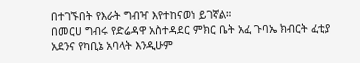በተገኙበት የእራት ግብዣ እየተከናወነ ይገኛል።
በመርሀ ግብሩ የድሬዳዋ አስተዳደር ምክር ቤት አፈ ጉባኤ ክብርት ፈቲያ አደንና የካቢኔ አባላት እንዲሁም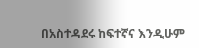በአስተዳደሩ ከፍተኛና እንዲሁም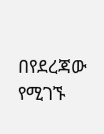በየደረጃው የሚገኙ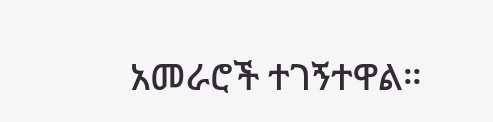አመራሮች ተገኝተዋል።